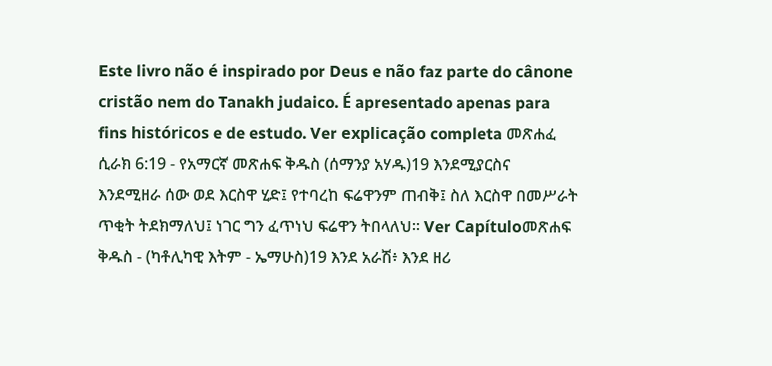Este livro não é inspirado por Deus e não faz parte do cânone cristão nem do Tanakh judaico. É apresentado apenas para fins históricos e de estudo. Ver explicação completa መጽሐፈ ሲራክ 6:19 - የአማርኛ መጽሐፍ ቅዱስ (ሰማንያ አሃዱ)19 እንደሚያርስና እንደሚዘራ ሰው ወደ እርስዋ ሂድ፤ የተባረከ ፍሬዋንም ጠብቅ፤ ስለ እርስዋ በመሥራት ጥቂት ትደክማለህ፤ ነገር ግን ፈጥነህ ፍሬዋን ትበላለህ። Ver Capítuloመጽሐፍ ቅዱስ - (ካቶሊካዊ እትም - ኤማሁስ)19 እንደ አራሽ፥ እንደ ዘሪ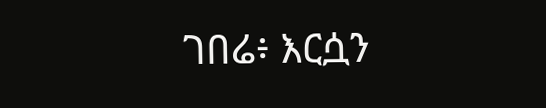ገበሬ፥ እርሷን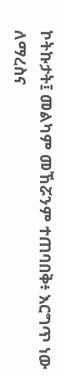ኮትኩታት፤ መልካም መኸሯንም ተጠባበቅ፥ እርግጥ ነው ለማረስና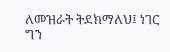ለመዝራት ትደክማለህ፤ ነገር ግን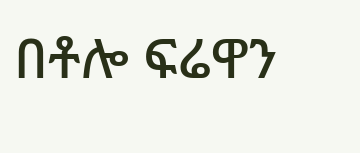በቶሎ ፍሬዋን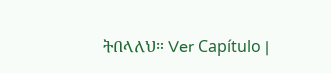ትበላለህ። Ver Capítulo |